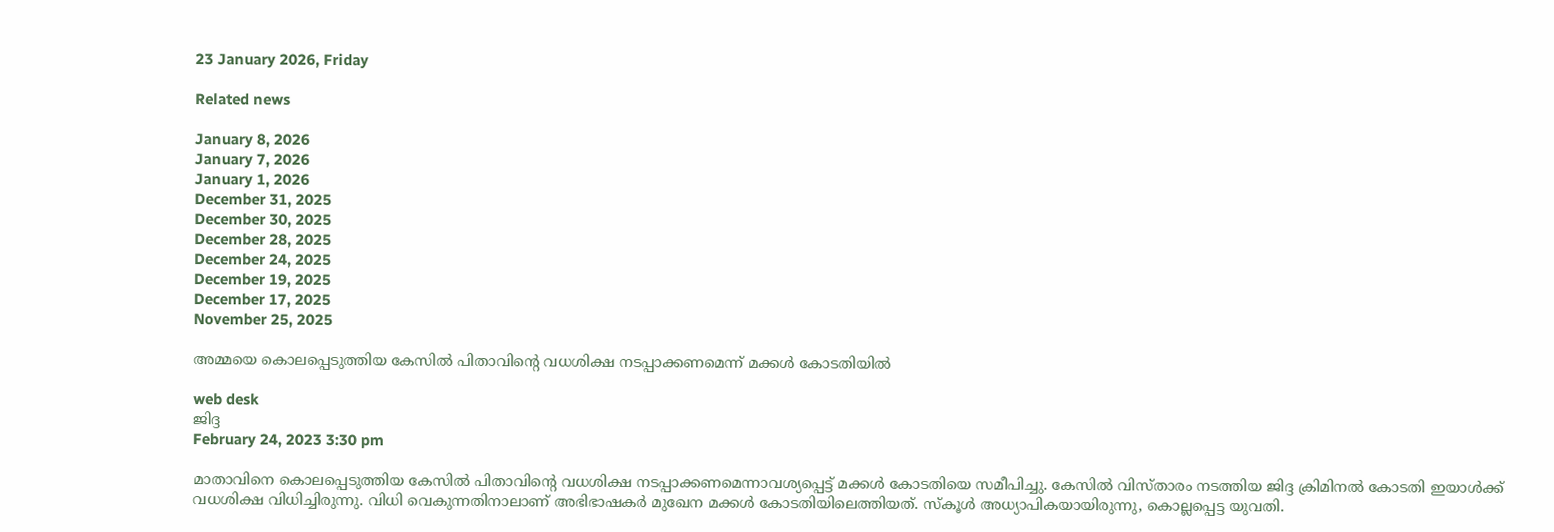23 January 2026, Friday

Related news

January 8, 2026
January 7, 2026
January 1, 2026
December 31, 2025
December 30, 2025
December 28, 2025
December 24, 2025
December 19, 2025
December 17, 2025
November 25, 2025

അമ്മയെ കൊലപ്പെടുത്തിയ കേസില്‍ പിതാവിന്റെ വധശിക്ഷ നടപ്പാക്കണമെന്ന് മക്കള്‍ കോടതിയില്‍

web desk
ജിദ്ദ
February 24, 2023 3:30 pm

മാതാവിനെ കൊലപ്പെടുത്തിയ കേസിൽ പിതാവിന്റെ വധശിക്ഷ നടപ്പാക്കണമെന്നാവശ്യപ്പെട്ട് മക്കൾ കോടതിയെ സമീപിച്ചു. കേസിൽ വിസ്താരം നടത്തിയ ജിദ്ദ ക്രിമിനൽ കോടതി ഇയാൾക്ക് വധശിക്ഷ വിധിച്ചിരുന്നു. വിധി വെകുന്നതിനാലാണ് അഭിഭാഷകർ മുഖേന മക്കൾ കോടതിയിലെത്തിയത്. സ്കൂള്‍ അധ്യാപികയായിരുന്നു, കൊല്ലപ്പെട്ട യുവതി.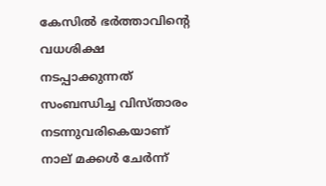കേസിൽ ഭർത്താവിന്റെ വധശിക്ഷ നടപ്പാക്കുന്നത് സംബന്ധിച്ച വിസ്‍താരം നടന്നുവരികെയാണ് നാല് മക്കൾ ചേര്‍ന്ന്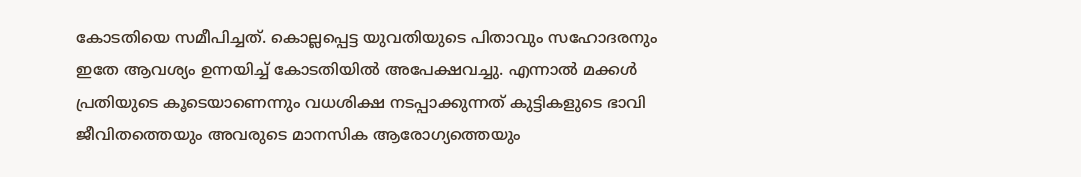കോടതിയെ സമീപിച്ചത്. കൊല്ലപ്പെട്ട യുവതിയുടെ പിതാവും സഹോദരനും ഇതേ ആവശ്യം ഉന്നയിച്ച് കോടതിയില്‍ അപേക്ഷവച്ചു. എന്നാൽ മക്കൾ പ്രതിയുടെ കൂടെയാണെന്നും വധശിക്ഷ നടപ്പാക്കുന്നത് കുട്ടികളുടെ ഭാവി ജീവിതത്തെയും അവരുടെ മാനസിക ആരോഗ്യത്തെയും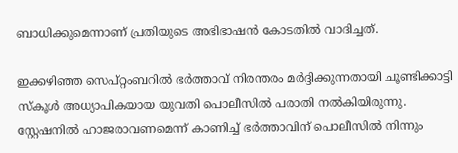ബാധിക്കുമെന്നാണ് പ്രതിയുടെ അഭിഭാഷൻ കോടതിൽ വാദിച്ചത്.

ഇക്കഴിഞ്ഞ സെപ്റ്റംബറില്‍ ഭര്‍ത്താവ് നിരന്തരം മര്‍ദ്ദിക്കുന്നതായി ചൂണ്ടിക്കാട്ടി സ്‍കൂൾ അധ്യാപികയായ യുവതി പൊലീസിൽ പരാതി നൽകിയിരുന്നു. സ്റ്റേഷനിൽ ഹാജരാവണമെന്ന് കാണിച്ച് ഭർത്താവിന് പൊലീസിൽ നിന്നും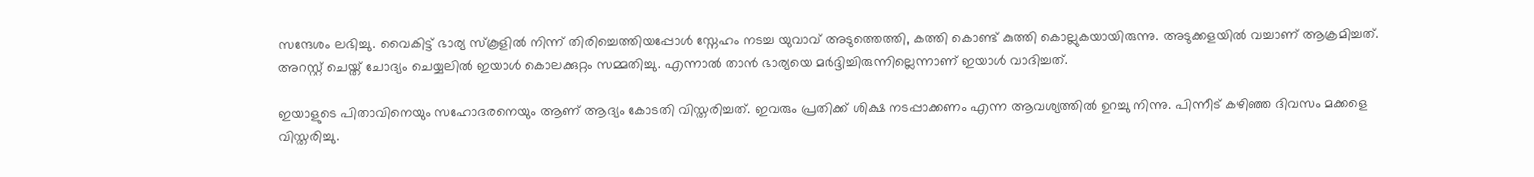സന്ദേശം ലഭിച്ചു. വൈകിട്ട് ഭാര്യ സ്‍കൂളിൽ നിന്ന് തിരിച്ചെത്തിയപ്പോൾ സ്നേഹം നടച്ച യുവാവ് അടുത്തെത്തി, കത്തി കൊണ്ട് കുത്തി കൊല്ലുകയായിരുന്നു. അടുക്കളയിൽ വച്ചാണ് ആക്രമിച്ചത്. അറസ്റ്റ് ചെയ്ത് ചോദ്യം ചെയ്യലില്‍ ഇയാൾ കൊലക്കുറ്റം സമ്മതിച്ചു. എന്നാല്‍ താൻ ഭാര്യയെ മർദ്ദിച്ചിരുന്നില്ലെന്നാണ് ഇയാൾ വാദിച്ചത്.

ഇയാളുടെ പിതാവിനെയും സഹോദരനെയും ആണ് ആദ്യം കോടതി വിസ്തരിച്ചത്. ഇവരും പ്രതിക്ക് ശിക്ഷ നടപ്പാക്കണം എന്ന ആവശ്യത്തിൽ ഉറച്ചു നിന്നു. പിന്നീട് കഴിഞ്ഞ ദിവസം മക്കളെ വിസ്തരിച്ചു.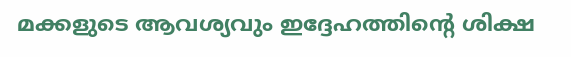മക്കളുടെ ആവശ്യവും ഇദ്ദേഹത്തിന്റെ ശിക്ഷ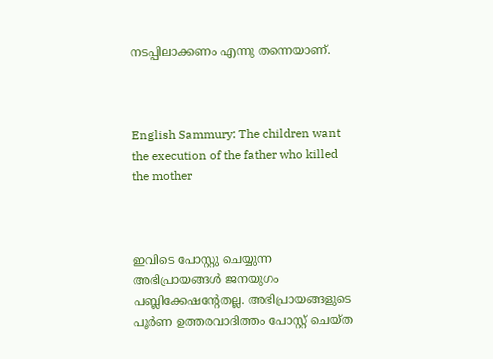നടപ്പിലാക്കണം എന്നു തന്നെയാണ്.



English Sammury: The children want the execution of the father who killed the mother



ഇവിടെ പോസ്റ്റു ചെയ്യുന്ന അഭിപ്രായങ്ങള്‍ ജനയുഗം പബ്ലിക്കേഷന്റേതല്ല. അഭിപ്രായങ്ങളുടെ പൂര്‍ണ ഉത്തരവാദിത്തം പോസ്റ്റ് ചെയ്ത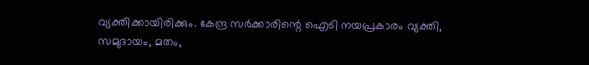വ്യക്തിക്കായിരിക്കും. കേന്ദ്ര സര്‍ക്കാരിന്റെ ഐടി നയപ്രകാരം വ്യക്തി, സമുദായം, മതം,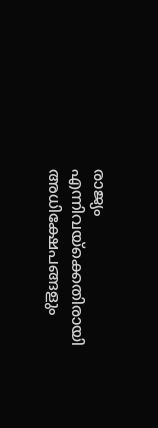രാജ്യം എന്നിവയ്‌ക്കെതിരായി അധിക്ഷേപങ്ങളും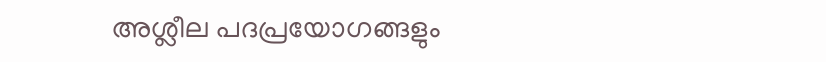അശ്ലീല പദപ്രയോഗങ്ങളും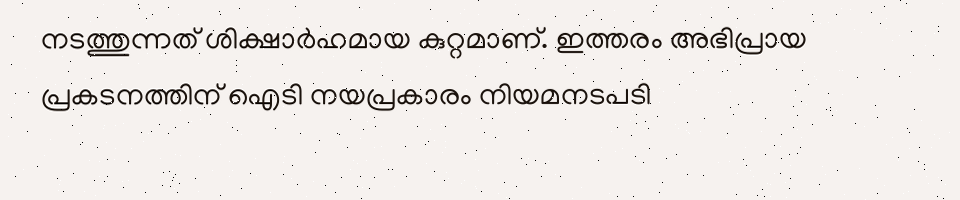നടത്തുന്നത് ശിക്ഷാര്‍ഹമായ കുറ്റമാണ്. ഇത്തരം അഭിപ്രായ പ്രകടനത്തിന് ഐടി നയപ്രകാരം നിയമനടപടി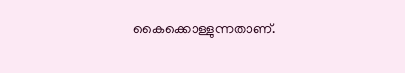കൈക്കൊള്ളുന്നതാണ്.